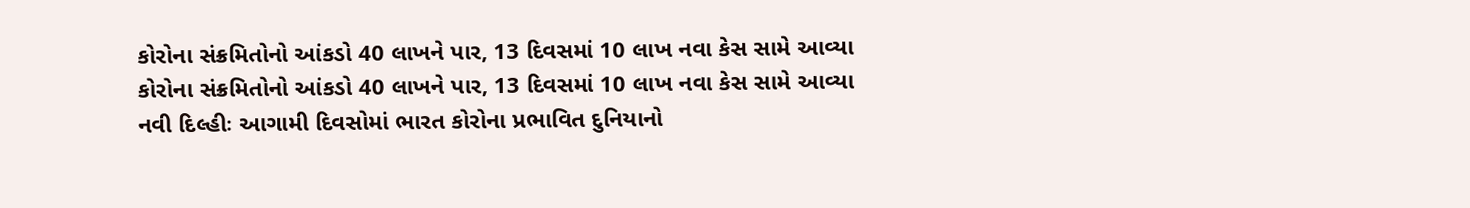કોરોના સંક્રમિતોનો આંકડો 40 લાખને પાર, 13 દિવસમાં 10 લાખ નવા કેસ સામે આવ્યા
કોરોના સંક્રમિતોનો આંકડો 40 લાખને પાર, 13 દિવસમાં 10 લાખ નવા કેસ સામે આવ્યા
નવી દિલ્હીઃ આગામી દિવસોમાં ભારત કોરોના પ્રભાવિત દુનિયાનો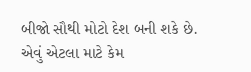બીજો સૌથી મોટો દેશ બની શકે છે. એવું એટલા માટે કેમ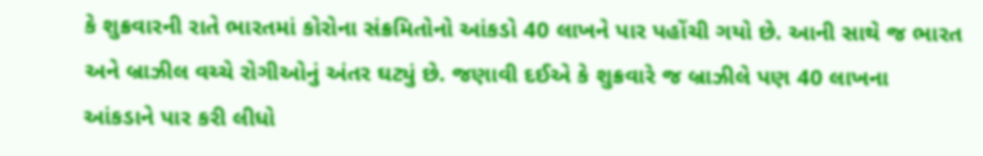કે શુક્રવારની રાતે ભારતમાં કોરોના સંક્રમિતોનો આંકડો 40 લાખને પાર પહોંચી ગયો છે. આની સાથે જ ભારત અને બ્રાઝીલ વચ્ચે રોગીઓનું અંતર ઘટ્યું છે. જણાવી દઈએ કે શુક્રવારે જ બ્રાઝીલે પણ 40 લાખના આંકડાને પાર કરી લીધો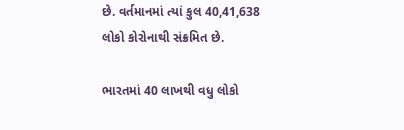છે. વર્તમાનમાં ત્યાં કુલ 40,41,638 લોકો કોરોનાથી સંક્રમિત છે.

ભારતમાં 40 લાખથી વધુ લોકો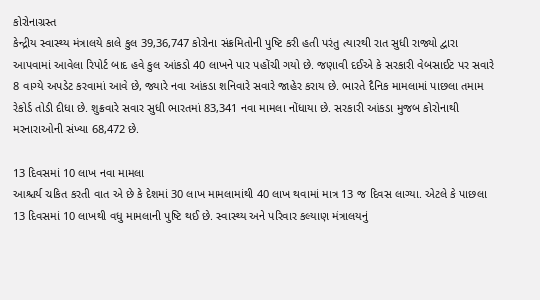કોરોનાગ્રસ્ત
કેન્દ્રીય સ્વાસ્થ્ય મંત્રાલયે કાલે કુલ 39,36,747 કોરોના સંક્રમિતોની પુષ્ટિ કરી હતી પરંતુ ત્યારથી રાત સુધી રાજ્યો દ્વારા આપવામાં આવેલા રિપોર્ટ બાદ હવે કુલ આંકડો 40 લાખને પાર પહોંચી ગયો છે. જણાવી દઈએ કે સરકારી વેબસાઈટ પર સવારે 8 વાગ્યે અપડેટ કરવામાં આવે છે, જ્યારે નવા આંકડા શનિવારે સવારે જાહેર કરાય છે. ભારતે દૈનિક મામલામાં પાછલા તમામ રેકોર્ડ તોડી દીધા છે. શુક્રવારે સવાર સુધી ભારતમાં 83,341 નવા મામલા નોંધાયા છે. સરકારી આંકડા મુજબ કોરોનાથી મરનારાઓની સંખ્યા 68,472 છે.

13 દિવસમાં 10 લાખ નવા મામલા
આશ્ચર્ય ચકિત કરતી વાત એ છે કે દેશમાં 30 લાખ મામલામાંથી 40 લાખ થવામાં માત્ર 13 જ દિવસ લાગ્યા. એટલે કે પાછલા 13 દિવસમાં 10 લાખથી વધુ મામલાની પુષ્ટિ થઈ છે. સ્વાસ્થ્ય અને પરિવાર કલ્યાણ મંત્રાલયનું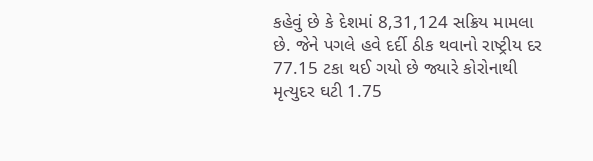કહેવું છે કે દેશમાં 8,31,124 સક્રિય મામલા છે. જેને પગલે હવે દર્દી ઠીક થવાનો રાષ્ટ્રીય દર 77.15 ટકા થઈ ગયો છે જ્યારે કોરોનાથી મૃત્યુદર ઘટી 1.75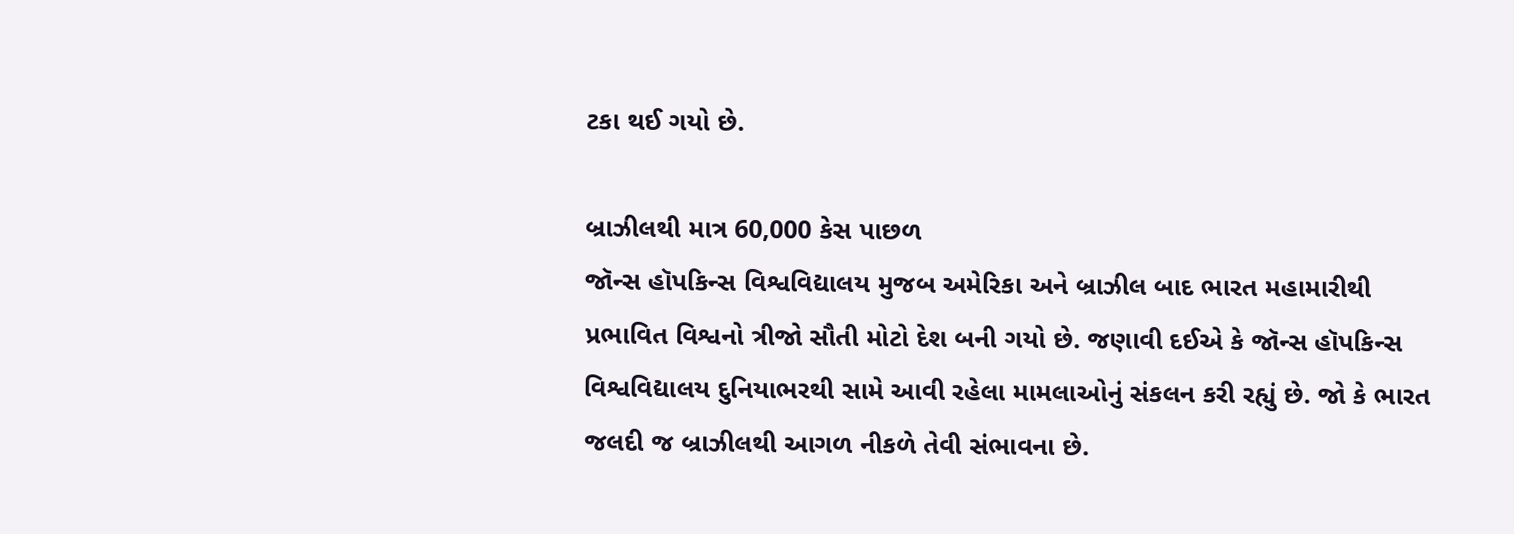ટકા થઈ ગયો છે.

બ્રાઝીલથી માત્ર 60,000 કેસ પાછળ
જૉન્સ હૉપકિન્સ વિશ્વવિદ્યાલય મુજબ અમેરિકા અને બ્રાઝીલ બાદ ભારત મહામારીથી પ્રભાવિત વિશ્વનો ત્રીજો સૌતી મોટો દેશ બની ગયો છે. જણાવી દઈએ કે જૉન્સ હૉપકિન્સ વિશ્વવિદ્યાલય દુનિયાભરથી સામે આવી રહેલા મામલાઓનું સંકલન કરી રહ્યું છે. જો કે ભારત જલદી જ બ્રાઝીલથી આગળ નીકળે તેવી સંભાવના છે.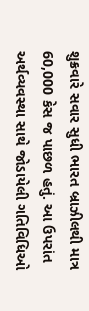શુક્રવારે સવાર સુધી ભારત બ્રાઝીલથી માત્ર 60,000 કેસ જ પાછળ હતું. આ ઉપરાંત અર્થવ્યવસ્થા સાથે જોડાયેલી ગતિવિધિઓ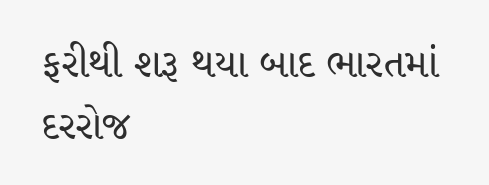ફરીથી શરૂ થયા બાદ ભારતમાં દરરોજ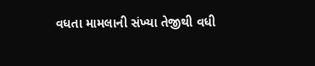વધતા મામલાની સંખ્યા તેજીથી વધી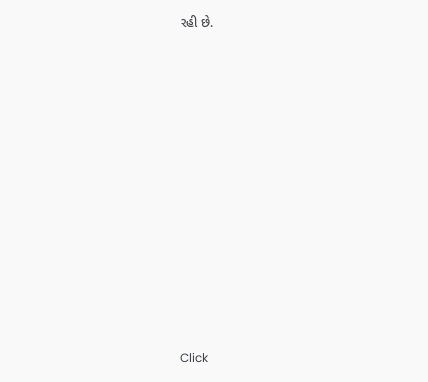રહી છે.












Click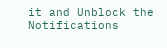it and Unblock the Notifications